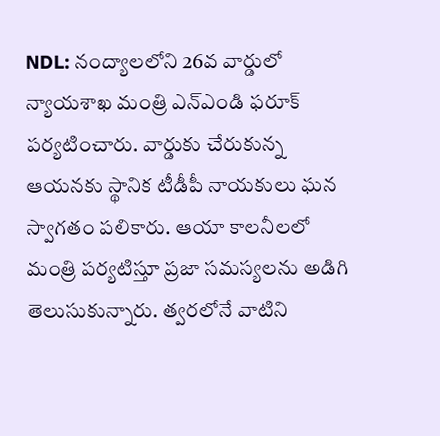NDL: నంద్యాలలోని 26వ వార్డులో న్యాయశాఖ మంత్రి ఎన్ఎండి ఫరూక్ పర్యటించారు. వార్డుకు చేరుకున్న ఆయనకు స్థానిక టీడీపీ నాయకులు ఘన స్వాగతం పలికారు. ఆయా కాలనీలలో మంత్రి పర్యటిస్తూ ప్రజా సమస్యలను అడిగి తెలుసుకున్నారు. త్వరలోనే వాటిని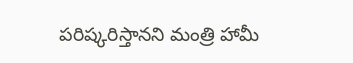పరిష్కరిస్తానని మంత్రి హామీ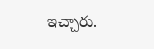ఇచ్చారు.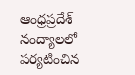ఆంధ్రప్రదేశ్
నంద్యాలలో పర్యటించిన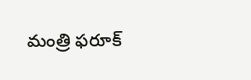మంత్రి ఫరూక్